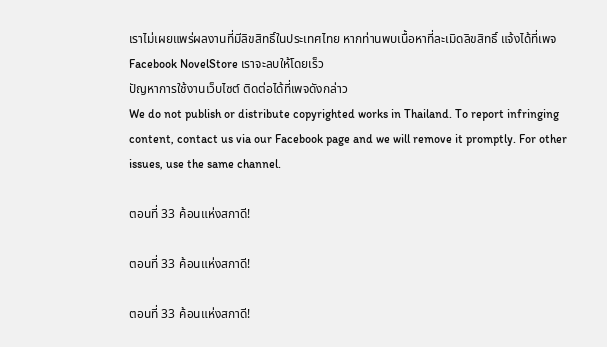เราไม่เผยแพร่ผลงานที่มีลิขสิทธิ์ในประเทศไทย หากท่านพบเนื้อหาที่ละเมิดลิขสิทธิ์ แจ้งได้ที่เพจ Facebook NovelStore เราจะลบให้โดยเร็ว
ปัญหาการใช้งานเว็บไซต์ ติดต่อได้ที่เพจดังกล่าว
We do not publish or distribute copyrighted works in Thailand. To report infringing content, contact us via our Facebook page and we will remove it promptly. For other issues, use the same channel.

ตอนที่ 33 ค้อนแห่งสกาดี!

ตอนที่ 33 ค้อนแห่งสกาดี!

ตอนที่ 33 ค้อนแห่งสกาดี!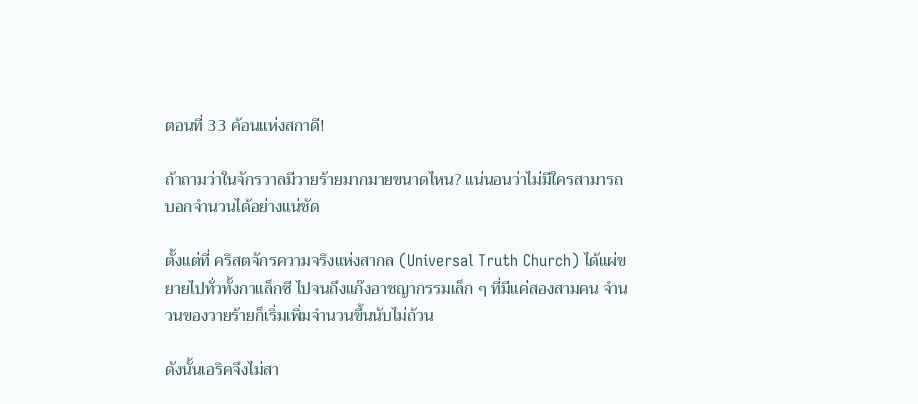ตอนที่ 33 ค้อนแห่งสกาดี!

ถ้าถามว่าในจักรวาลมีวายร้ายมากมายขนาดไหน? แน่นอนว่าไม่มีใครสามารถบอกจำนวนได้อย่างแน่ชัด

ตั้งแต่ที่ คริสตจักรความจริงแห่งสากล (Universal Truth Church) ได้แผ่ขยายไปทั่วทั้งกาแล็กซี ไปจนถึงแก๊งอาชญากรรมเล็ก ๆ ที่มีแค่สองสามคน จำนวนของวายร้ายก็เริ่มเพิ่มจำนวนขึ้นนับไม่ถ้วน

ดังนั้นเอริคจึงไม่สา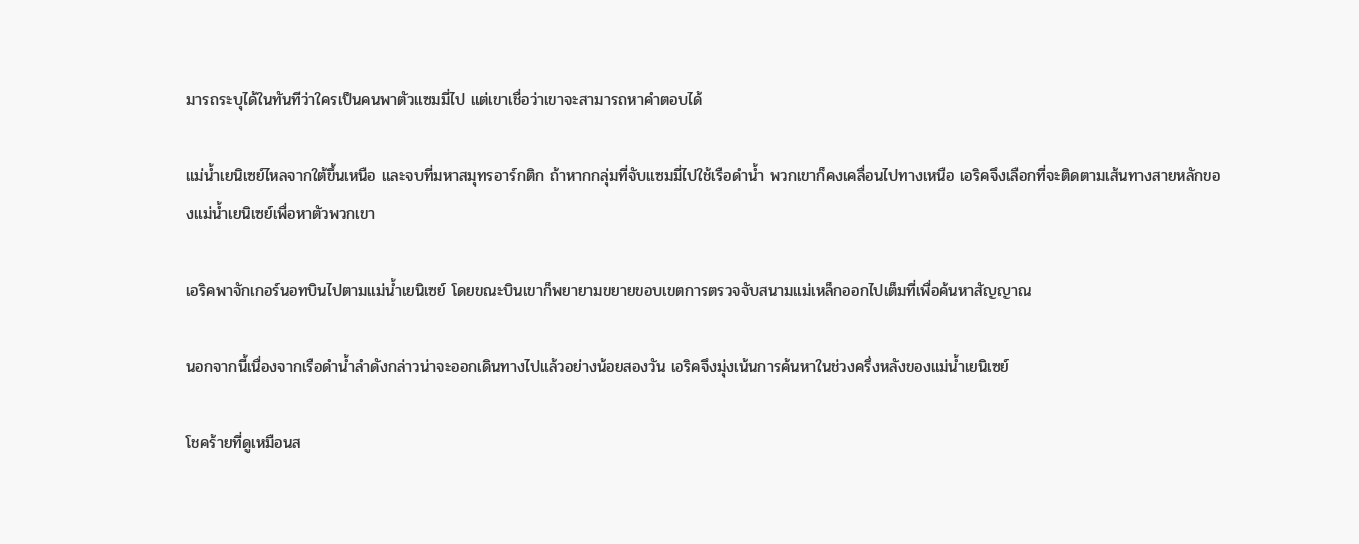มารถระบุได้ในทันทีว่าใครเป็นคนพาตัวแซมมี่ไป แต่เขาเชื่อว่าเขาจะสามารถหาคำตอบได้

แม่น้ำเยนิเซย์ไหลจากใต้ขึ้นเหนือ และจบที่มหาสมุทรอาร์กติก ถ้าหากกลุ่มที่จับแซมมี่ไปใช้เรือดำน้ำ พวกเขาก็คงเคลื่อนไปทางเหนือ เอริคจึงเลือกที่จะติดตามเส้นทางสายหลักของแม่น้ำเยนิเซย์เพื่อหาตัวพวกเขา

เอริคพาจักเกอร์นอทบินไปตามแม่น้ำเยนิเซย์ โดยขณะบินเขาก็พยายามขยายขอบเขตการตรวจจับสนามแม่เหล็กออกไปเต็มที่เพื่อค้นหาสัญญาณ

นอกจากนี้เนื่องจากเรือดำน้ำลำดังกล่าวน่าจะออกเดินทางไปแล้วอย่างน้อยสองวัน เอริคจึงมุ่งเน้นการค้นหาในช่วงครึ่งหลังของแม่น้ำเยนิเซย์

โชคร้ายที่ดูเหมือนส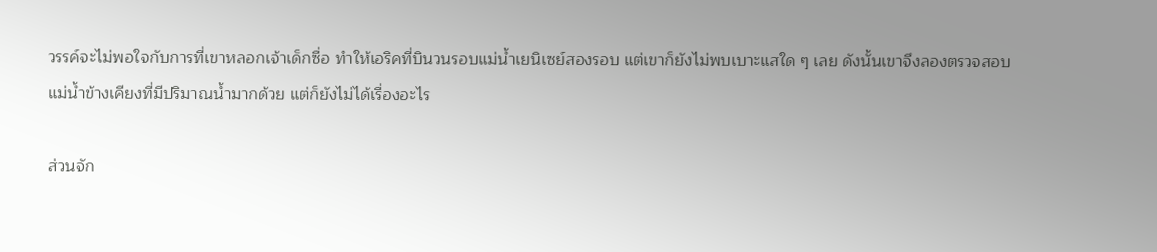วรรค์จะไม่พอใจกับการที่เขาหลอกเจ้าเด็กซื่อ ทำให้เอริคที่บินวนรอบแม่น้ำเยนิเซย์สองรอบ แต่เขาก็ยังไม่พบเบาะแสใด ๆ เลย ดังนั้นเขาจึงลองตรวจสอบแม่น้ำข้างเคียงที่มีปริมาณน้ำมากด้วย แต่ก็ยังไม่ได้เรื่องอะไร

ส่วนจัก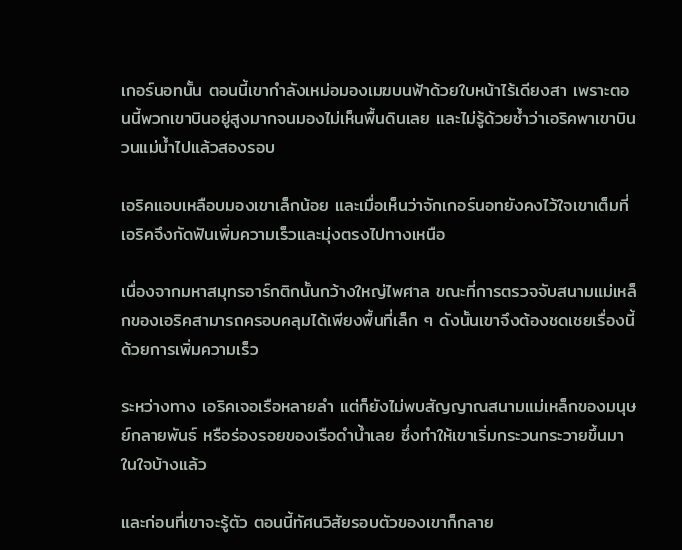เกอร์นอทนั้น ตอนนี้เขากำลังเหม่อมองเมฆบนฟ้าด้วยใบหน้าไร้เดียงสา เพราะตอนนี้พวกเขาบินอยู่สูงมากจนมองไม่เห็นพื้นดินเลย และไม่รู้ด้วยซ้ำว่าเอริคพาเขาบินวนแม่น้ำไปแล้วสองรอบ

เอริคแอบเหลือบมองเขาเล็กน้อย และเมื่อเห็นว่าจักเกอร์นอทยังคงไว้ใจเขาเต็มที่ เอริคจึงกัดฟันเพิ่มความเร็วและมุ่งตรงไปทางเหนือ

เนื่องจากมหาสมุทรอาร์กติกนั้นกว้างใหญ่ไพศาล ขณะที่การตรวจจับสนามแม่เหล็กของเอริคสามารถครอบคลุมได้เพียงพื้นที่เล็ก ๆ ดังนั้นเขาจึงต้องชดเชยเรื่องนี้ด้วยการเพิ่มความเร็ว

ระหว่างทาง เอริคเจอเรือหลายลำ แต่ก็ยังไม่พบสัญญาณสนามแม่เหล็กของมนุษย์กลายพันธ์ หรือร่องรอยของเรือดำน้ำเลย ซึ่งทำให้เขาเริ่มกระวนกระวายขึ้นมาในใจบ้างแล้ว

และก่อนที่เขาจะรู้ตัว ตอนนี้ทัศนวิสัยรอบตัวของเขาก็กลาย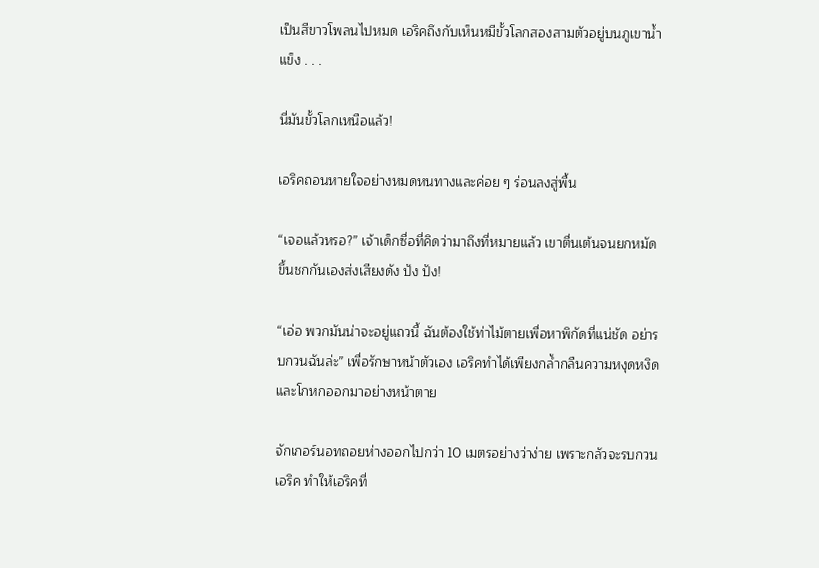เป็นสีขาวโพลนไปหมด เอริคถึงกับเห็นหมีขั้วโลกสองสามตัวอยู่บนภูเขาน้ำแข็ง . . .

นี่มันขั้วโลกเหนือแล้ว!

เอริคถอนหายใจอย่างหมดหนทางและค่อย ๆ ร่อนลงสู่พื้น

“เจอแล้วหรอ?” เจ้าเด็กซื่อที่คิดว่ามาถึงที่หมายแล้ว เขาตื่นเต้นจนยกหมัดขึ้นชกกันเองส่งเสียงดัง ปัง ปัง!

“เอ่อ พวกมันน่าจะอยู่แถวนี้ ฉันต้องใช้ท่าไม้ตายเพื่อหาพิกัดที่แน่ชัด อย่ารบกวนฉันล่ะ” เพื่อรักษาหน้าตัวเอง เอริคทำได้เพียงกล้ำกลืนความหงุดหงิด และโกหกออกมาอย่างหน้าตาย

จักเกอร์นอทถอยห่างออกไปกว่า 10 เมตรอย่างว่าง่าย เพราะกลัวจะรบกวนเอริค ทำให้เอริคที่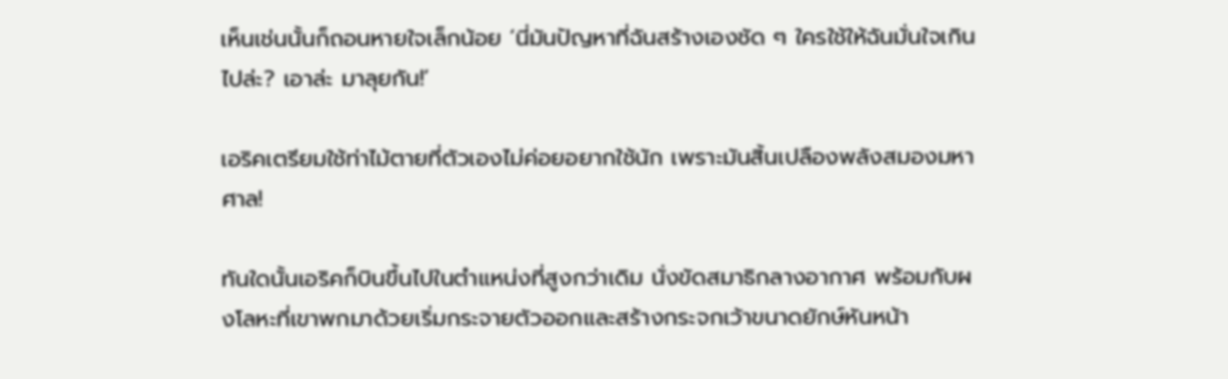เห็นเช่นนั้นก็ถอนหายใจเล็กน้อย ‘นี่มันปัญหาที่ฉันสร้างเองชัด ๆ ใครใช้ให้ฉันมั่นใจเกินไปล่ะ? เอาล่ะ มาลุยกัน!’

เอริคเตรียมใช้ท่าไม้ตายที่ตัวเองไม่ค่อยอยากใช้นัก เพราะมันสิ้นเปลืองพลังสมองมหาศาล!

ทันใดนั้นเอริคก็บินขึ้นไปในตำแหน่งที่สูงกว่าเดิม นั่งขัดสมาธิกลางอากาศ พร้อมกับผงโลหะที่เขาพกมาด้วยเริ่มกระจายตัวออกและสร้างกระจกเว้าขนาดยักษ์หันหน้า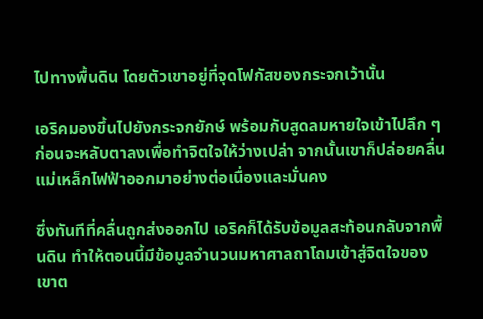ไปทางพื้นดิน โดยตัวเขาอยู่ที่จุดโฟกัสของกระจกเว้านั้น

เอริคมองขึ้นไปยังกระจกยักษ์ พร้อมกับสูดลมหายใจเข้าไปลึก ๆ ก่อนจะหลับตาลงเพื่อทำจิตใจให้ว่างเปล่า จากนั้นเขาก็ปล่อยคลื่นแม่เหล็กไฟฟ้าออกมาอย่างต่อเนื่องและมั่นคง

ซึ่งทันทีที่คลื่นถูกส่งออกไป เอริคก็ได้รับข้อมูลสะท้อนกลับจากพื้นดิน ทำให้ตอนนี้มีข้อมูลจำนวนมหาศาลถาโถมเข้าสู่จิตใจของเขาต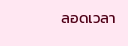ลอดเวลา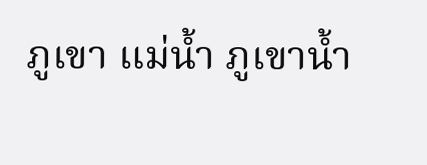ภูเขา แม่น้ำ ภูเขาน้ำ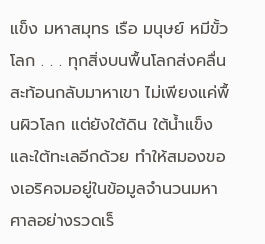แข็ง มหาสมุทร เรือ มนุษย์ หมีขั้วโลก . . . ทุกสิ่งบนพื้นโลกส่งคลื่นสะท้อนกลับมาหาเขา ไม่เพียงแค่พื้นผิวโลก แต่ยังใต้ดิน ใต้น้ำแข็ง และใต้ทะเลอีกด้วย ทำให้สมองของเอริคจมอยู่ในข้อมูลจำนวนมหาศาลอย่างรวดเร็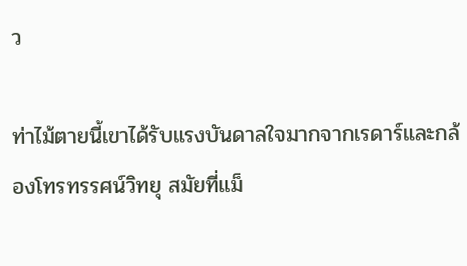ว

ท่าไม้ตายนี้เขาได้รับแรงบันดาลใจมากจากเรดาร์และกล้องโทรทรรศน์วิทยุ สมัยที่แม็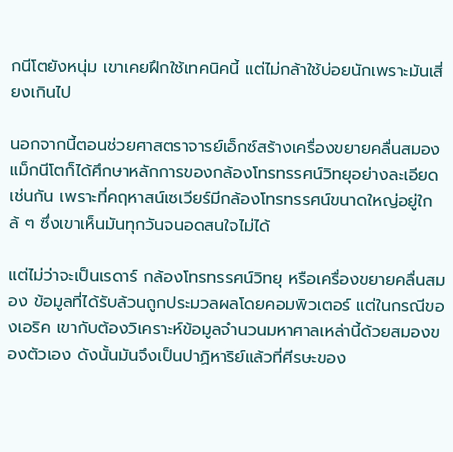กนีโตยังหนุ่ม เขาเคยฝึกใช้เทคนิคนี้ แต่ไม่กล้าใช้บ่อยนักเพราะมันเสี่ยงเกินไป

นอกจากนี้ตอนช่วยศาสตราจารย์เอ็กซ์สร้างเครื่องขยายคลื่นสมอง แม็กนีโตก็ได้ศึกษาหลักการของกล้องโทรทรรศน์วิทยุอย่างละเอียดเช่นกัน เพราะที่คฤหาสน์เซเวียร์มีกล้องโทรทรรศน์ขนาดใหญ่อยู่ใกล้ ๆ ซึ่งเขาเห็นมันทุกวันจนอดสนใจไม่ได้

แต่ไม่ว่าจะเป็นเรดาร์ กล้องโทรทรรศน์วิทยุ หรือเครื่องขยายคลื่นสมอง ข้อมูลที่ได้รับล้วนถูกประมวลผลโดยคอมพิวเตอร์ แต่ในกรณีของเอริค เขากับต้องวิเคราะห์ข้อมูลจำนวนมหาศาลเหล่านี้ด้วยสมองของตัวเอง ดังนั้นมันจึงเป็นปาฏิหาริย์แล้วที่ศีรษะของ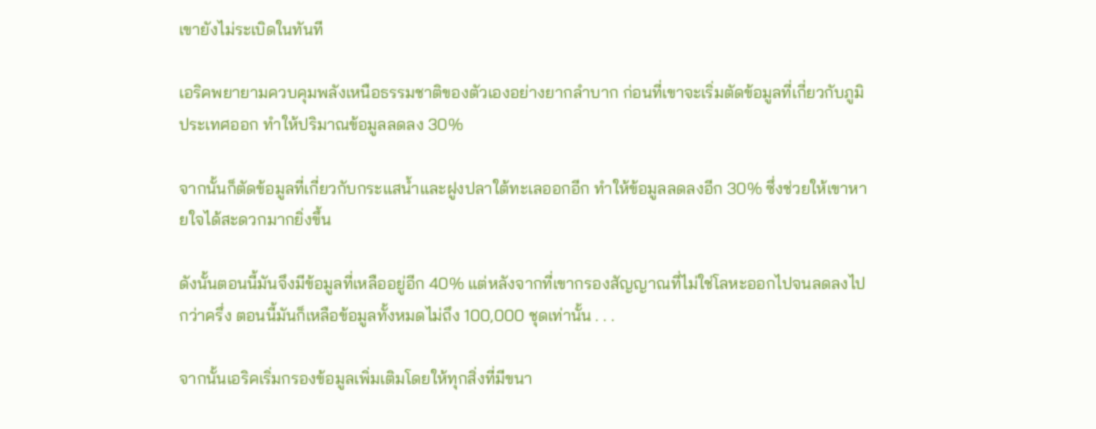เขายังไม่ระเบิดในทันที

เอริคพยายามควบคุมพลังเหนือธรรมชาติของตัวเองอย่างยากลำบาก ก่อนที่เขาจะเริ่มตัดข้อมูลที่เกี่ยวกับภูมิประเทศออก ทำให้ปริมาณข้อมูลลดลง 30%

จากนั้นก็ตัดข้อมูลที่เกี่ยวกับกระแสน้ำและฝูงปลาใต้ทะเลออกอีก ทำให้ข้อมูลลดลงอีก 30% ซึ่งช่วยให้เขาหายใจได้สะดวกมากยิ่งขึ้น

ดังนั้นตอนนี้มันจึงมีข้อมูลที่เหลืออยู่อีก 40% แต่หลังจากที่เขากรองสัญญาณที่ไม่ใช่โลหะออกไปจนลดลงไปกว่าครึ่ง ตอนนี้มันก็เหลือข้อมูลทั้งหมดไม่ถึง 100,000 ชุดเท่านั้น . . .

จากนั้นเอริคเริ่มกรองข้อมูลเพิ่มเติมโดยให้ทุกสิ่งที่มีขนา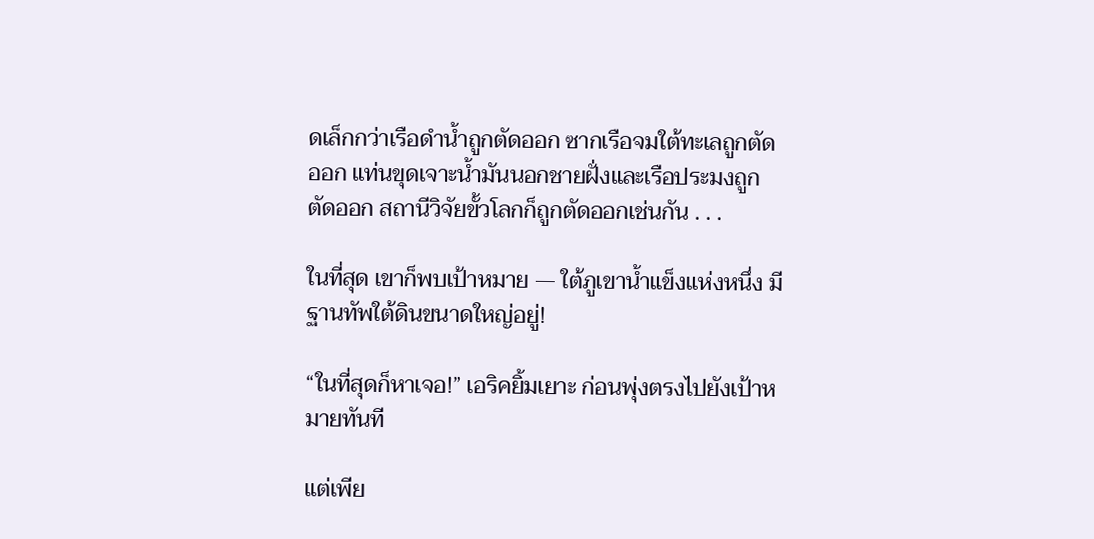ดเล็กกว่าเรือดำน้ำถูกตัดออก ซากเรือจมใต้ทะเลถูกตัดออก แท่นขุดเจาะน้ำมันนอกชายฝั่งและเรือประมงถูกตัดออก สถานีวิจัยขั้วโลกก็ถูกตัดออกเช่นกัน . . .

ในที่สุด เขาก็พบเป้าหมาย — ใต้ภูเขาน้ำแข็งแห่งหนึ่ง มีฐานทัพใต้ดินขนาดใหญ่อยู่!

“ในที่สุดก็หาเจอ!” เอริคยิ้มเยาะ ก่อนพุ่งตรงไปยังเป้าหมายทันที

แต่เพีย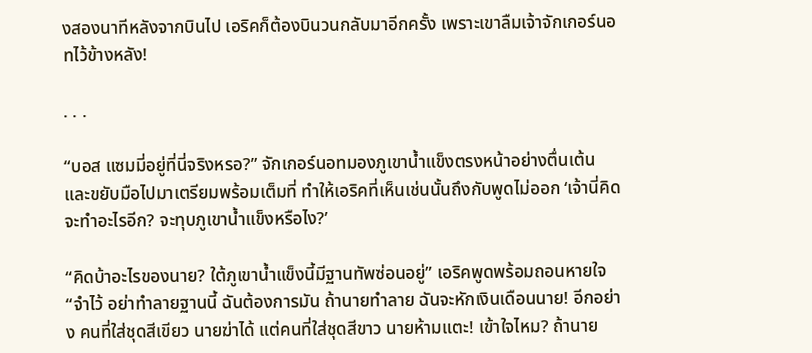งสองนาทีหลังจากบินไป เอริคก็ต้องบินวนกลับมาอีกครั้ง เพราะเขาลืมเจ้าจักเกอร์นอทไว้ข้างหลัง!

. . .

“บอส แซมมี่อยู่ที่นี่จริงหรอ?” จักเกอร์นอทมองภูเขาน้ำแข็งตรงหน้าอย่างตื่นเต้น และขยับมือไปมาเตรียมพร้อมเต็มที่ ทำให้เอริคที่เห็นเช่นนั้นถึงกับพูดไม่ออก ‘เจ้านี่คิดจะทำอะไรอีก? จะทุบภูเขาน้ำแข็งหรือไง?’

“คิดบ้าอะไรของนาย? ใต้ภูเขาน้ำแข็งนี้มีฐานทัพซ่อนอยู่” เอริคพูดพร้อมถอนหายใจ “จำไว้ อย่าทำลายฐานนี้ ฉันต้องการมัน ถ้านายทำลาย ฉันจะหักเงินเดือนนาย! อีกอย่าง คนที่ใส่ชุดสีเขียว นายฆ่าได้ แต่คนที่ใส่ชุดสีขาว นายห้ามแตะ! เข้าใจไหม? ถ้านาย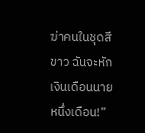ฆ่าคนในชุดสีขาว ฉันจะหักเงินเดือนนายหนึ่งเดือน!”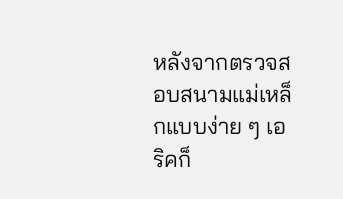หลังจากตรวจสอบสนามแม่เหล็กแบบง่าย ๆ เอริคก็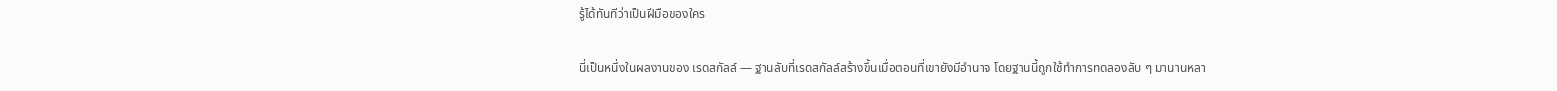รู้ได้ทันทีว่าเป็นฝีมือของใคร

นี่เป็นหนึ่งในผลงานของ เรดสกัลล์ — ฐานลับที่เรดสกัลล์สร้างขึ้นเมื่อตอนที่เขายังมีอำนาจ โดยฐานนี้ถูกใช้ทำการทดลองลับ ๆ มานานหลา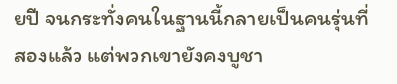ยปี จนกระทั่งคนในฐานนี้กลายเป็นคนรุ่นที่สองแล้ว แต่พวกเขายังคงบูชา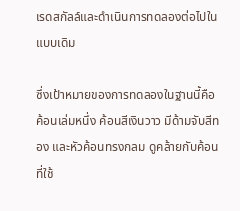เรดสกัลล์และดำเนินการทดลองต่อไปในแบบเดิม

ซึ่งเป้าหมายของการทดลองในฐานนี้คือค้อนเล่มหนึ่ง ค้อนสีเงินวาว มีด้ามจับสีทอง และหัวค้อนทรงกลม ดูคล้ายกับค้อนที่ใช้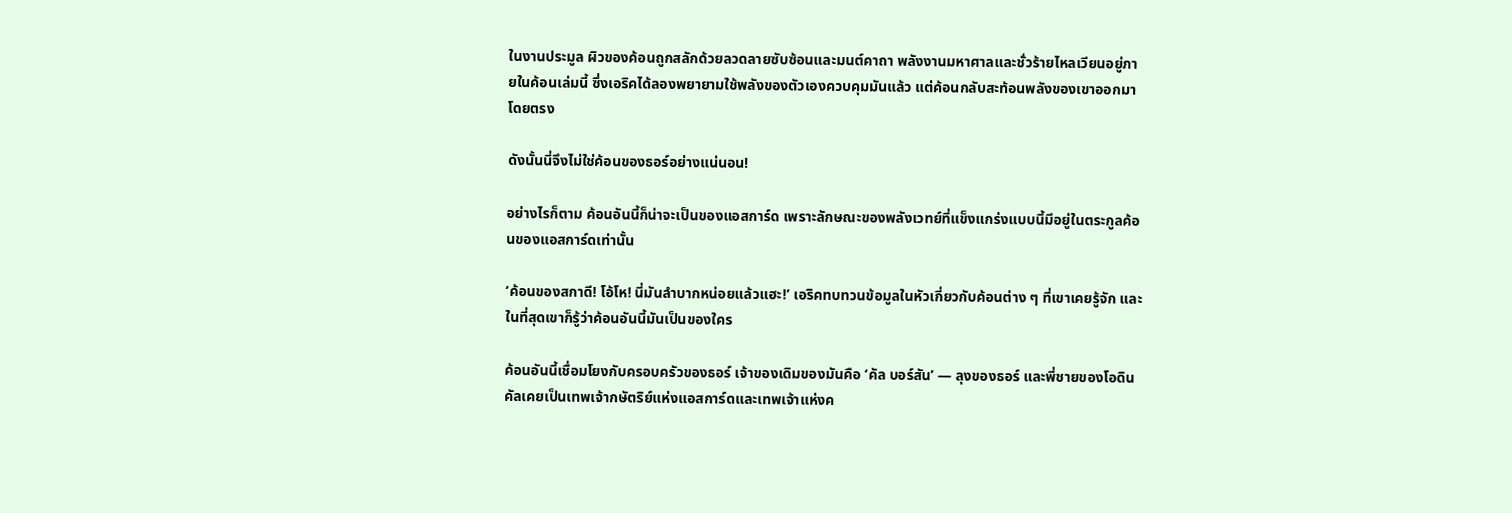ในงานประมูล ผิวของค้อนถูกสลักด้วยลวดลายซับซ้อนและมนต์คาถา พลังงานมหาศาลและชั่วร้ายไหลเวียนอยู่ภายในค้อนเล่มนี้ ซึ่งเอริคได้ลองพยายามใช้พลังของตัวเองควบคุมมันแล้ว แต่ค้อนกลับสะท้อนพลังของเขาออกมาโดยตรง

ดังนั้นนี่จึงไม่ใช่ค้อนของธอร์อย่างแน่นอน!

อย่างไรก็ตาม ค้อนอันนี้ก็น่าจะเป็นของแอสการ์ด เพราะลักษณะของพลังเวทย์ที่แข็งแกร่งแบบนี้มีอยู่ในตระกูลค้อนของแอสการ์ดเท่านั้น

‘ค้อนของสกาดี! โอ้โห! นี่มันลำบากหน่อยแล้วแฮะ!’ เอริคทบทวนข้อมูลในหัวเกี่ยวกับค้อนต่าง ๆ ที่เขาเคยรู้จัก และในที่สุดเขาก็รู้ว่าค้อนอันนี้มันเป็นของใคร

ค้อนอันนี้เชื่อมโยงกับครอบครัวของธอร์ เจ้าของเดิมของมันคือ ‘คัล บอร์สัน’ — ลุงของธอร์ และพี่ชายของโอดิน คัลเคยเป็นเทพเจ้ากษัตริย์แห่งแอสการ์ดและเทพเจ้าแห่งค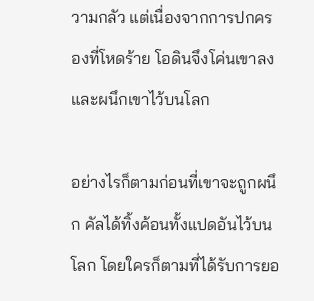วามกลัว แต่เนื่องจากการปกครองที่โหดร้าย โอดินจึงโค่นเขาลงและผนึกเขาไว้บนโลก

อย่างไรก็ตามก่อนที่เขาจะถูกผนึก คัลได้ทิ้งค้อนทั้งแปดอันไว้บนโลก โดยใครก็ตามที่ได้รับการยอ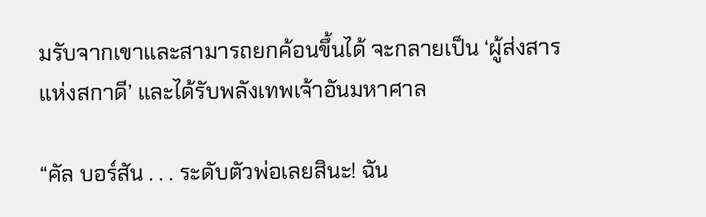มรับจากเขาและสามารถยกค้อนขึ้นได้ จะกลายเป็น ‘ผู้ส่งสารแห่งสกาดี’ และได้รับพลังเทพเจ้าอันมหาศาล

“คัล บอร์สัน . . . ระดับตัวพ่อเลยสินะ! ฉัน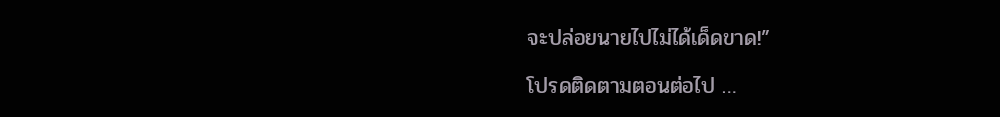จะปล่อยนายไปไม่ได้เด็ดขาด!”

โปรดติดตามตอนต่อไป …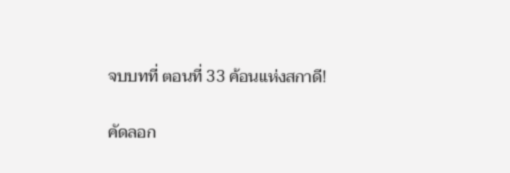จบบทที่ ตอนที่ 33 ค้อนแห่งสกาดี!

คัดลอก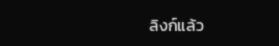ลิงก์แล้ว